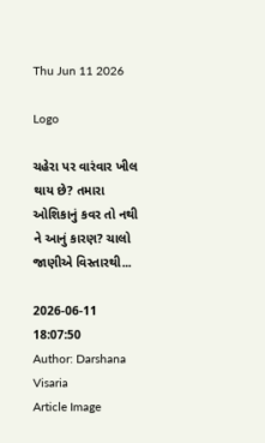Thu Jun 11 2026

Logo

ચહેરા પર વારંવાર ખીલ થાય છે? તમારા ઓશિકાનું કવર તો નથી ને આનું કારણ? ચાલો જાણીએ વિસ્તારથી...

2026-06-11 18:07:50
Author: Darshana Visaria
Article Image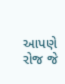આપણે રોજ જે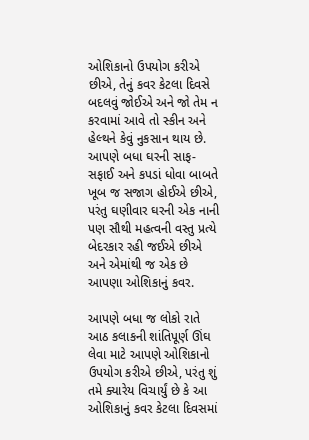ઓશિકાનો ઉપયોગ કરીએ છીએ, તેનું કવર કેટલા દિવસે બદલવું જોઈએ અને જો તેમ ન કરવામાં આવે તો સ્કીન અને હેલ્થને કેવું નુકસાન થાય છે. આપણે બધા ઘરની સાફ-સફાઈ અને કપડાં ધોવા બાબતે ખૂબ જ સજાગ હોઈએ છીએ, પરંતુ ઘણીવાર ઘરની એક નાની પણ સૌથી મહત્વની વસ્તુ પ્રત્યે બેદરકાર રહી જઈએ છીએ અને એમાંથી જ એક છે આપણા ઓશિકાનું કવર.

આપણે બધા જ લોકો રાતે આઠ કલાકની શાંતિપૂર્ણ ઊંઘ લેવા માટે આપણે ઓશિકાનો ઉપયોગ કરીએ છીએ, પરંતુ શું તમે ક્યારેય વિચાર્યું છે કે આ ઓશિકાનું કવર કેટલા દિવસમાં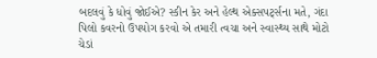બદલવું કે ધોવું જોઈએ? સ્કીન કેર અને હેલ્થ એક્સપર્ટ્સના મતે, ગંદા પિલો કવરનો ઉપયોગ કરવો એ તમારી ત્વચા અને સ્વાસ્થ્ય સાથે મોટો ચેડાં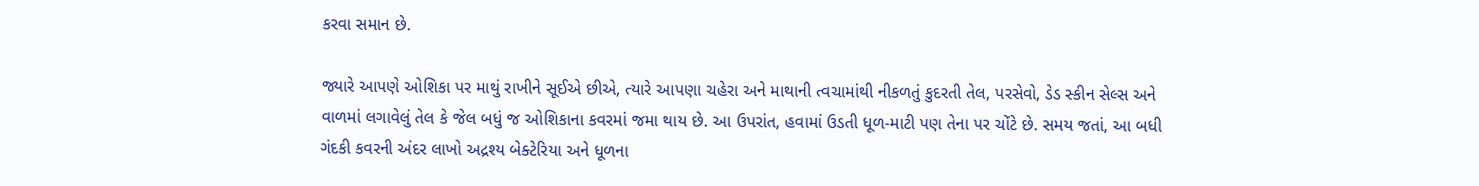કરવા સમાન છે.

જ્યારે આપણે ઓશિકા પર માથું રાખીને સૂઈએ છીએ, ત્યારે આપણા ચહેરા અને માથાની ત્વચામાંથી નીકળતું કુદરતી તેલ, પરસેવો, ડેડ સ્કીન સેલ્સ અને વાળમાં લગાવેલું તેલ કે જેલ બધું જ ઓશિકાના કવરમાં જમા થાય છે. આ ઉપરાંત, હવામાં ઉડતી ધૂળ-માટી પણ તેના પર ચોંટે છે. સમય જતાં, આ બધી ગંદકી કવરની અંદર લાખો અદ્રશ્ય બેક્ટેરિયા અને ધૂળના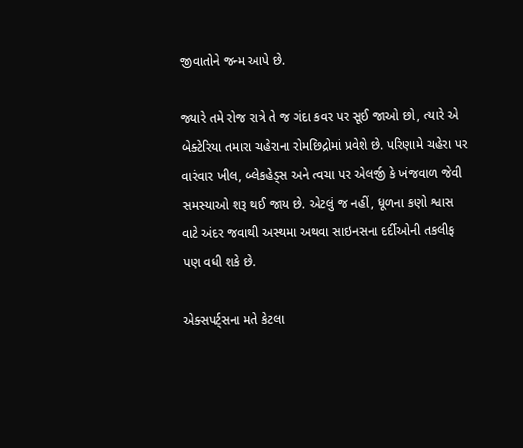જીવાતોને જન્મ આપે છે.

જ્યારે તમે રોજ રાત્રે તે જ ગંદા કવર પર સૂઈ જાઓ છો, ત્યારે એ બેક્ટેરિયા તમારા ચહેરાના રોમછિદ્રોમાં પ્રવેશે છે. પરિણામે ચહેરા પર વારંવાર ખીલ, બ્લેકહેડ્સ અને ત્વચા પર એલર્જી કે ખંજવાળ જેવી સમસ્યાઓ શરૂ થઈ જાય છે. એટલું જ નહીં, ધૂળના કણો શ્વાસ વાટે અંદર જવાથી અસ્થમા અથવા સાઇનસના દર્દીઓની તકલીફ પણ વધી શકે છે.

એક્સપર્ટ્સના મતે કેટલા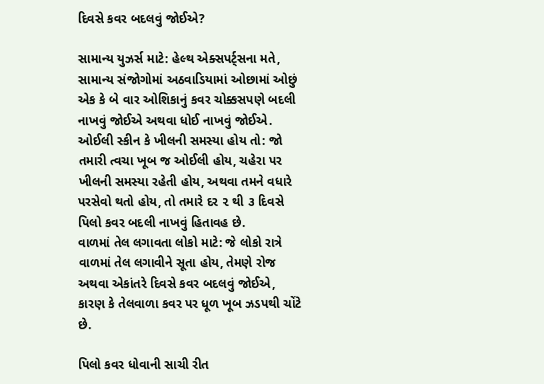દિવસે કવર બદલવું જોઈએ?

સામાન્ય યુઝર્સ માટે: હેલ્થ એક્સપર્ટ્સના મતે, સામાન્ય સંજોગોમાં અઠવાડિયામાં ઓછામાં ઓછું એક કે બે વાર ઓશિકાનું કવર ચોક્કસપણે બદલી નાખવું જોઈએ અથવા ધોઈ નાખવું જોઈએ.
ઓઈલી સ્કીન કે ખીલની સમસ્યા હોય તો: જો તમારી ત્વચા ખૂબ જ ઓઈલી હોય, ચહેરા પર ખીલની સમસ્યા રહેતી હોય, અથવા તમને વધારે પરસેવો થતો હોય, તો તમારે દર ૨ થી ૩ દિવસે પિલો કવર બદલી નાખવું હિતાવહ છે.
વાળમાં તેલ લગાવતા લોકો માટે: જે લોકો રાત્રે વાળમાં તેલ લગાવીને સૂતા હોય, તેમણે રોજ અથવા એકાંતરે દિવસે કવર બદલવું જોઈએ, કારણ કે તેલવાળા કવર પર ધૂળ ખૂબ ઝડપથી ચોંટે છે.

પિલો કવર ધોવાની સાચી રીત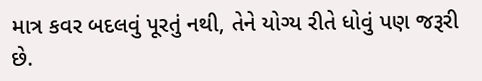માત્ર કવર બદલવું પૂરતું નથી, તેને યોગ્ય રીતે ધોવું પણ જરૂરી છે.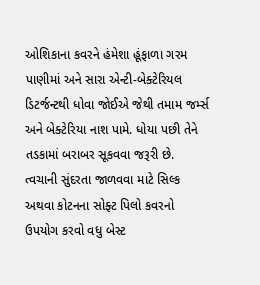ઓશિકાના કવરને હંમેશા હૂંફાળા ગરમ પાણીમાં અને સારા એન્ટી-બેક્ટેરિયલ ડિટર્જન્ટથી ધોવા જોઈએ જેથી તમામ જર્મ્સ અને બેક્ટેરિયા નાશ પામે. ધોયા પછી તેને તડકામાં બરાબર સૂકવવા જરૂરી છે. ત્વચાની સુંદરતા જાળવવા માટે સિલ્ક અથવા કોટનના સોફ્ટ પિલો કવરનો ઉપયોગ કરવો વધુ બેસ્ટ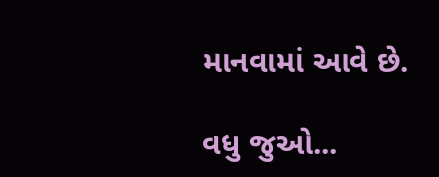માનવામાં આવે છે.

વધુ જુઓ...